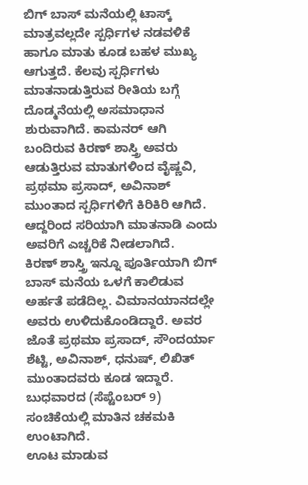ಬಿಗ್ ಬಾಸ್ ಮನೆಯಲ್ಲಿ ಟಾಸ್ಕ್ ಮಾತ್ರವಲ್ಲದೇ ಸ್ಪರ್ಧಿಗಳ ನಡವಳಿಕೆ ಹಾಗೂ ಮಾತು ಕೂಡ ಬಹಳ ಮುಖ್ಯ ಆಗುತ್ತದೆ. ಕೆಲವು ಸ್ಪರ್ಧಿಗಳು ಮಾತನಾಡುತ್ತಿರುವ ರೀತಿಯ ಬಗ್ಗೆ ದೊಡ್ಮನೆಯಲ್ಲಿ ಅಸಮಾಧಾನ ಶುರುವಾಗಿದೆ. ಕಾಮನರ್ ಆಗಿ ಬಂದಿರುವ ಕಿರಣ್ ಶಾಸ್ತ್ರಿ ಅವರು ಆಡುತ್ತಿರುವ ಮಾತುಗಳಿಂದ ವೈಷ್ಣವಿ, ಪ್ರಥಮಾ ಪ್ರಸಾದ್, ಅವಿನಾಶ್ ಮುಂತಾದ ಸ್ಪರ್ಧಿಗಳಿಗೆ ಕಿರಿಕಿರಿ ಆಗಿದೆ. ಆದ್ದರಿಂದ ಸರಿಯಾಗಿ ಮಾತನಾಡಿ ಎಂದು ಅವರಿಗೆ ಎಚ್ಚರಿಕೆ ನೀಡಲಾಗಿದೆ.
ಕಿರಣ್ ಶಾಸ್ತ್ರಿ ಇನ್ನೂ ಪೂರ್ತಿಯಾಗಿ ಬಿಗ್ ಬಾಸ್ ಮನೆಯ ಒಳಗೆ ಕಾಲಿಡುವ ಅರ್ಹತೆ ಪಡೆದಿಲ್ಲ. ವಿಮಾನಯಾನದಲ್ಲೇ ಅವರು ಉಳಿದುಕೊಂಡಿದ್ದಾರೆ. ಅವರ ಜೊತೆ ಪ್ರಥಮಾ ಪ್ರಸಾದ್, ಸೌಂದರ್ಯಾ ಶೆಟ್ಟಿ, ಅವಿನಾಶ್, ಧನುಷ್, ಲಿಖಿತ್ ಮುಂತಾದವರು ಕೂಡ ಇದ್ದಾರೆ. ಬುಧವಾರದ (ಸೆಪ್ಟೆಂಬರ್ 9) ಸಂಚಿಕೆಯಲ್ಲಿ ಮಾತಿನ ಚಕಮಕಿ ಉಂಟಾಗಿದೆ.
ಊಟ ಮಾಡುವ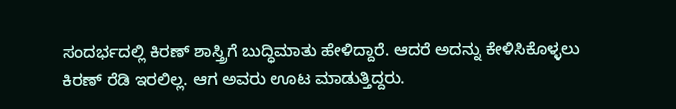ಸಂದರ್ಭದಲ್ಲಿ ಕಿರಣ್ ಶಾಸ್ತ್ರಿಗೆ ಬುದ್ಧಿಮಾತು ಹೇಳಿದ್ದಾರೆ. ಆದರೆ ಅದನ್ನು ಕೇಳಿಸಿಕೊಳ್ಳಲು ಕಿರಣ್ ರೆಡಿ ಇರಲಿಲ್ಲ. ಆಗ ಅವರು ಊಟ ಮಾಡುತ್ತಿದ್ದರು.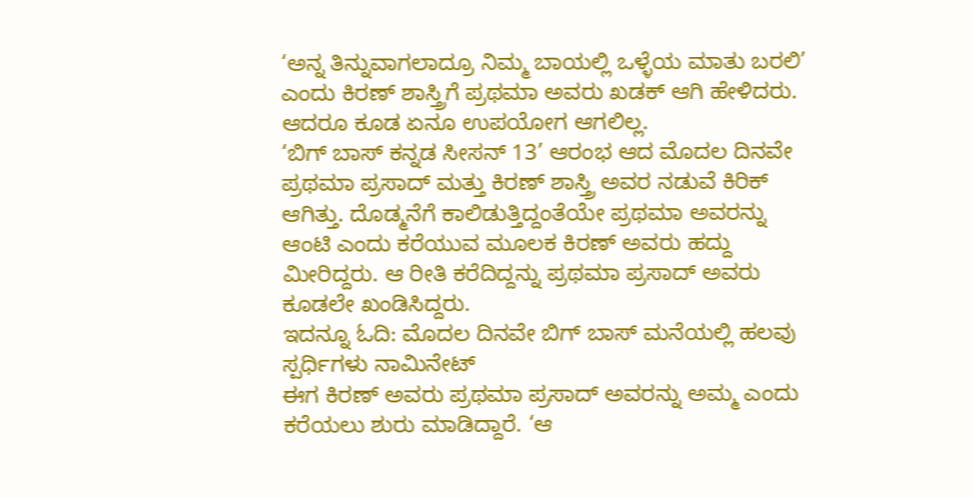‘ಅನ್ನ ತಿನ್ನುವಾಗಲಾದ್ರೂ ನಿಮ್ಮ ಬಾಯಲ್ಲಿ ಒಳ್ಳೆಯ ಮಾತು ಬರಲಿ’ ಎಂದು ಕಿರಣ್ ಶಾಸ್ತ್ರಿಗೆ ಪ್ರಥಮಾ ಅವರು ಖಡಕ್ ಆಗಿ ಹೇಳಿದರು. ಆದರೂ ಕೂಡ ಏನೂ ಉಪಯೋಗ ಆಗಲಿಲ್ಲ.
‘ಬಿಗ್ ಬಾಸ್ ಕನ್ನಡ ಸೀಸನ್ 13’ ಆರಂಭ ಆದ ಮೊದಲ ದಿನವೇ ಪ್ರಥಮಾ ಪ್ರಸಾದ್ ಮತ್ತು ಕಿರಣ್ ಶಾಸ್ತ್ರಿ ಅವರ ನಡುವೆ ಕಿರಿಕ್ ಆಗಿತ್ತು. ದೊಡ್ಮನೆಗೆ ಕಾಲಿಡುತ್ತಿದ್ದಂತೆಯೇ ಪ್ರಥಮಾ ಅವರನ್ನು ಆಂಟಿ ಎಂದು ಕರೆಯುವ ಮೂಲಕ ಕಿರಣ್ ಅವರು ಹದ್ದು ಮೀರಿದ್ದರು. ಆ ರೀತಿ ಕರೆದಿದ್ದನ್ನು ಪ್ರಥಮಾ ಪ್ರಸಾದ್ ಅವರು ಕೂಡಲೇ ಖಂಡಿಸಿದ್ದರು.
ಇದನ್ನೂ ಓದಿ: ಮೊದಲ ದಿನವೇ ಬಿಗ್ ಬಾಸ್ ಮನೆಯಲ್ಲಿ ಹಲವು ಸ್ಪರ್ಧಿಗಳು ನಾಮಿನೇಟ್
ಈಗ ಕಿರಣ್ ಅವರು ಪ್ರಥಮಾ ಪ್ರಸಾದ್ ಅವರನ್ನು ಅಮ್ಮ ಎಂದು ಕರೆಯಲು ಶುರು ಮಾಡಿದ್ದಾರೆ. ‘ಆ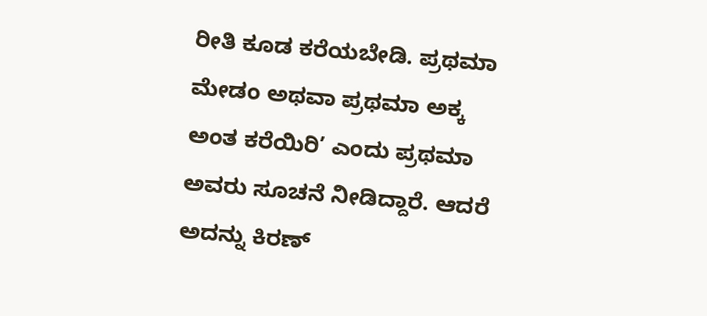ರೀತಿ ಕೂಡ ಕರೆಯಬೇಡಿ. ಪ್ರಥಮಾ ಮೇಡಂ ಅಥವಾ ಪ್ರಥಮಾ ಅಕ್ಕ ಅಂತ ಕರೆಯಿರಿ’ ಎಂದು ಪ್ರಥಮಾ ಅವರು ಸೂಚನೆ ನೀಡಿದ್ದಾರೆ. ಆದರೆ ಅದನ್ನು ಕಿರಣ್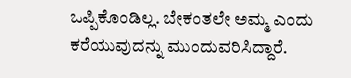ಒಪ್ಪಿಕೊಂಡಿಲ್ಲ. ಬೇಕಂತಲೇ ಅಮ್ಮ ಎಂದು ಕರೆಯುವುದನ್ನು ಮುಂದುವರಿಸಿದ್ದಾರೆ.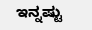ಇನ್ನಷ್ಟು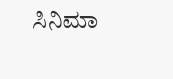ಸಿನಿಮಾ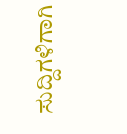ಸುದ್ದಿಗಳಿಗಾಗಿ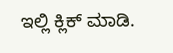ಇಲ್ಲಿ ಕ್ಲಿಕ್ ಮಾಡಿ.